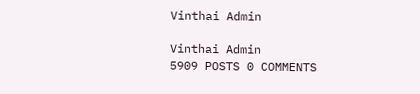Vinthai Admin

Vinthai Admin
5909 POSTS 0 COMMENTS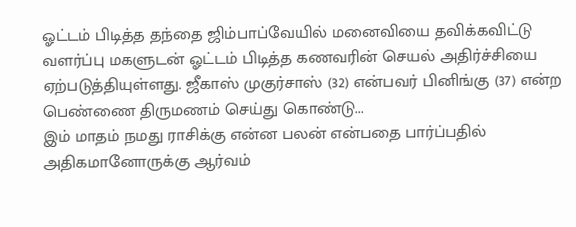ஓட்டம் பிடித்த தந்தை ஜிம்பாப்வேயில் மனைவியை தவிக்கவிட்டு வளர்ப்பு மகளுடன் ஓட்டம் பிடித்த கணவரின் செயல் அதிர்ச்சியை ஏற்படுத்தியுள்ளது. ஜீகாஸ் முகுர்சாஸ் (32) என்பவர் பினிங்கு (37) என்ற பெண்ணை திருமணம் செய்து கொண்டு...
இம் மாதம் நமது ராசிக்கு என்ன பலன் என்பதை பார்ப்பதில் அதிகமானோருக்கு ஆர்வம்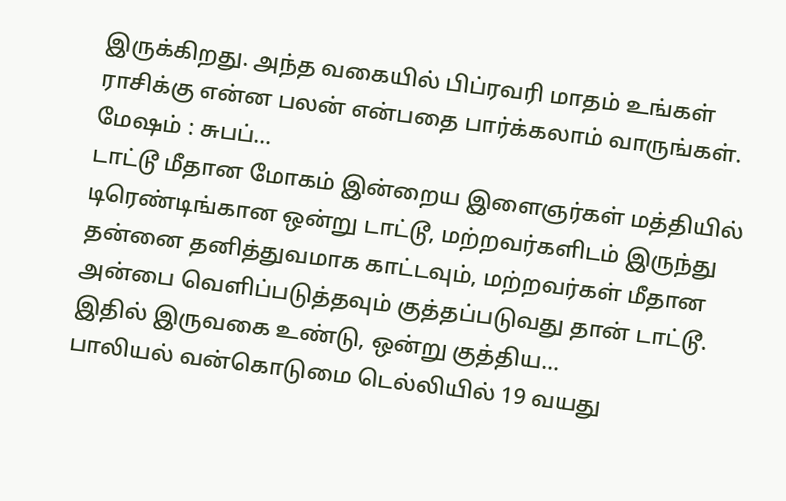இருக்கிறது. அந்த வகையில் பிப்ரவரி மாதம் உங்கள் ராசிக்கு என்ன பலன் என்பதை பார்க்கலாம் வாருங்கள். மேஷம் : சுபப்...
டாட்டூ மீதான மோகம் இன்றைய இளைஞர்கள் மத்தியில் டிரெண்டிங்கான ஒன்று டாட்டூ, மற்றவர்களிடம் இருந்து தன்னை தனித்துவமாக காட்டவும், மற்றவர்கள் மீதான அன்பை வெளிப்படுத்தவும் குத்தப்படுவது தான் டாட்டூ. இதில் இருவகை உண்டு, ஒன்று குத்திய...
பாலியல் வன்கொடுமை டெல்லியில் 19 வயது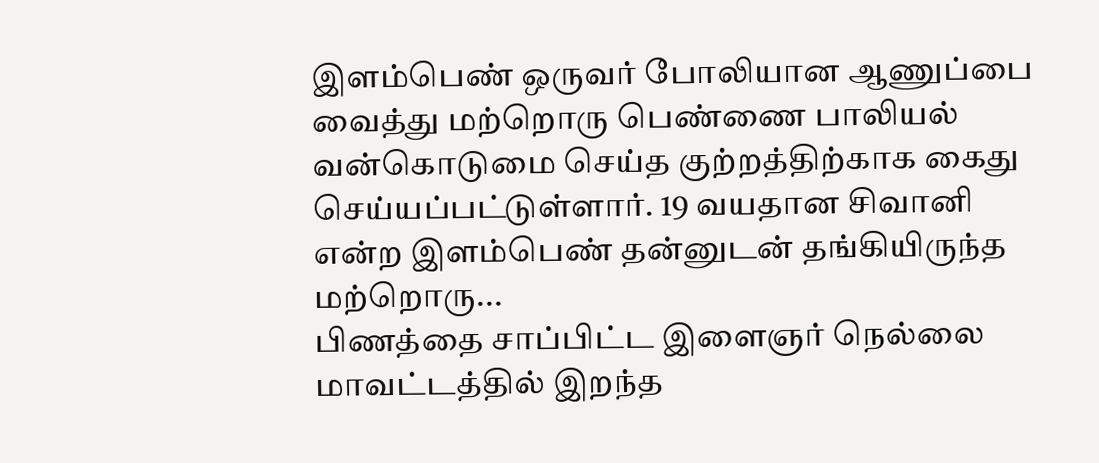இளம்பெண் ஒருவர் போலியான ஆணுப்பை வைத்து மற்றொரு பெண்ணை பாலியல் வன்கொடுமை செய்த குற்றத்திற்காக கைது செய்யப்பட்டுள்ளார். 19 வயதான சிவானி என்ற இளம்பெண் தன்னுடன் தங்கியிருந்த மற்றொரு...
பிணத்தை சாப்பிட்ட இளைஞர் நெல்லை மாவட்டத்தில் இறந்த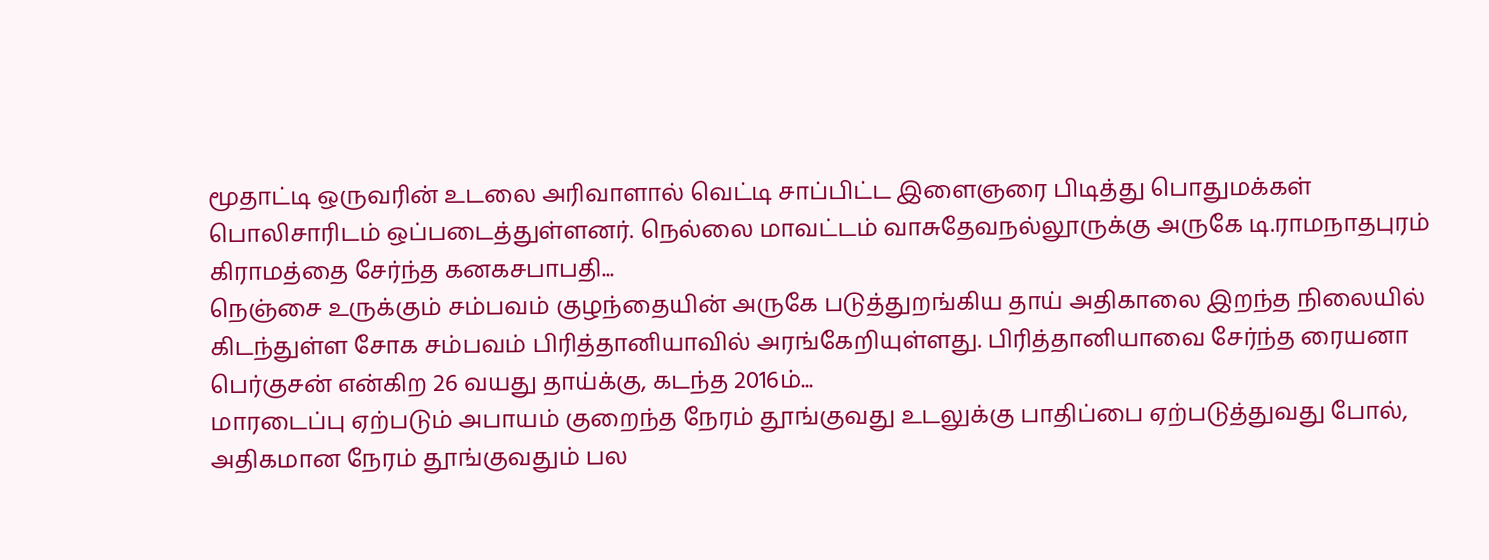மூதாட்டி ஒருவரின் உடலை அரிவாளால் வெட்டி சாப்பிட்ட இளைஞரை பிடித்து பொதுமக்கள் பொலிசாரிடம் ஒப்படைத்துள்ளனர். நெல்லை மாவட்டம் வாசுதேவநல்லூருக்கு அருகே டி.ராமநாதபுரம் கிராமத்தை சேர்ந்த கனகசபாபதி...
நெஞ்சை உருக்கும் சம்பவம் குழந்தையின் அருகே படுத்துறங்கிய தாய் அதிகாலை இறந்த நிலையில் கிடந்துள்ள சோக சம்பவம் பிரித்தானியாவில் அரங்கேறியுள்ளது. பிரித்தானியாவை சேர்ந்த ரையனா பெர்குசன் என்கிற 26 வயது தாய்க்கு, கடந்த 2016ம்...
மாரடைப்பு ஏற்படும் அபாயம் குறைந்த நேரம் தூங்குவது உடலுக்கு பாதிப்பை ஏற்படுத்துவது போல், அதிகமான நேரம் தூங்குவதும் பல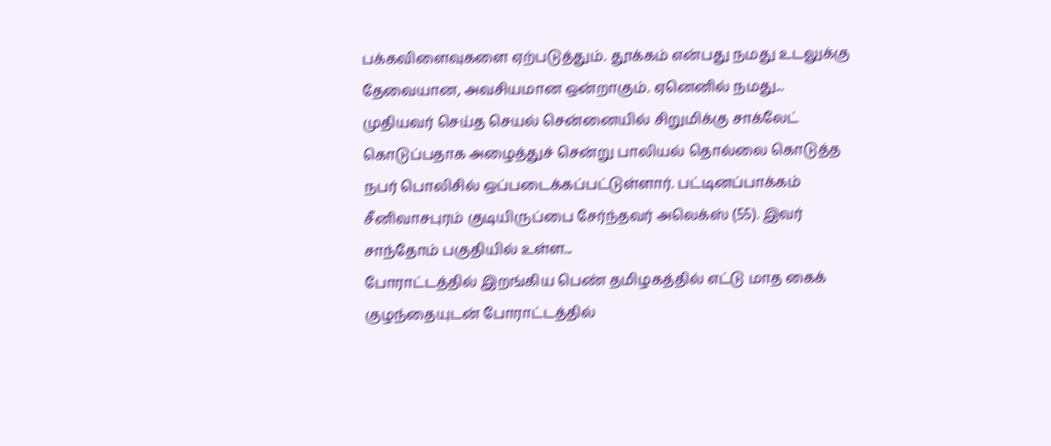பக்கவிளைவுகளை ஏற்படுத்தும். தூக்கம் என்பது நமது உடலுக்கு தேவையான, அவசியமான ஒன்றாகும். ஏனெனில் நமது...
முதியவர் செய்த செயல் சென்னையில் சிறுமிக்கு சாக்லேட் கொடுப்பதாக அழைத்துச் சென்று பாலியல் தொல்லை கொடுத்த நபர் பொலிசில் ஒப்படைக்கப்பட்டுள்ளார். பட்டினப்பாக்கம் சீனிவாசபுரம் குடியிருப்பை சேர்ந்தவர் அலெக்ஸ் (55). இவர் சாந்தோம் பகுதியில் உள்ள...
போராட்டத்தில் இறங்கிய பெண் தமிழகத்தில் எட்டு மாத கைக் குழந்தையுடன் போராட்டத்தில்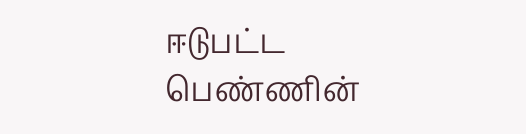ஈடுபட்ட பெண்ணின்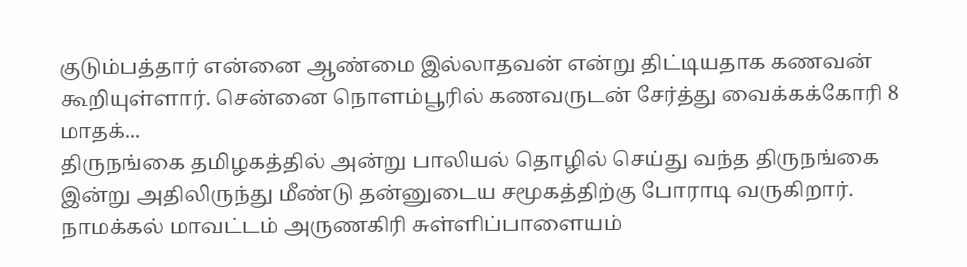குடும்பத்தார் என்னை ஆண்மை இல்லாதவன் என்று திட்டியதாக கணவன் கூறியுள்ளார். சென்னை நொளம்பூரில் கணவருடன் சேர்த்து வைக்கக்கோரி 8 மாதக்...
திருநங்கை தமிழகத்தில் அன்று பாலியல் தொழில் செய்து வந்த திருநங்கை இன்று அதிலிருந்து மீண்டு தன்னுடைய சமூகத்திற்கு போராடி வருகிறார். நாமக்கல் மாவட்டம் அருணகிரி சுள்ளிப்பாளையம்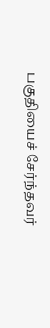பகுதியைச் சேர்ந்தவர்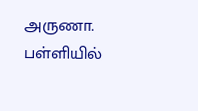அருணா. பள்ளியில்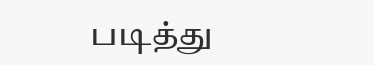படித்து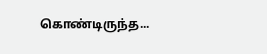கொண்டிருந்த...